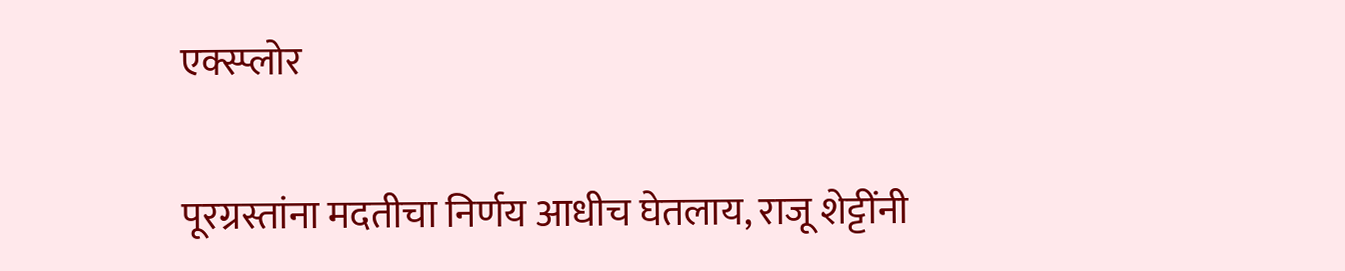एक्स्प्लोर

पूरग्रस्तांना मदतीचा निर्णय आधीच घेतलाय, राजू शेट्टींनी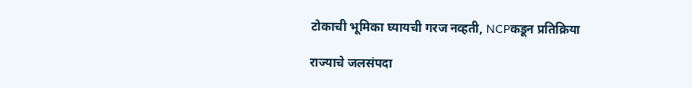टोकाची भूमिका घ्यायची गरज नव्हती, NCPकडून प्रतिक्रिया

राज्याचे जलसंपदा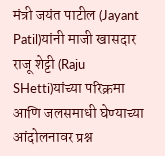मंत्री जयंत पाटील (Jayant Patil)यांनी माजी खासदार राजू शेट्टी (Raju SHetti)यांच्या परिक्रमा आणि जलसमाधी घेण्याच्या आंदोलनावर प्रश्न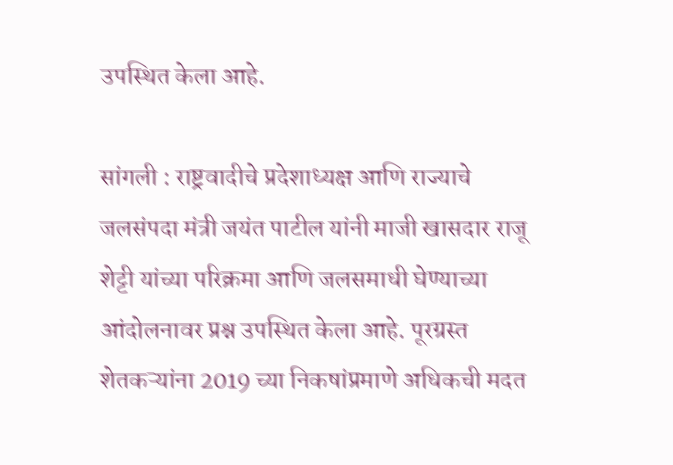उपस्थित केला आहे.

सांगली : राष्ट्रवादीचे प्रदेशाध्यक्ष आणि राज्याचे जलसंपदा मंत्री जयंत पाटील यांनी माजी खासदार राजू शेट्टी यांच्या परिक्रमा आणि जलसमाधी घेण्याच्या आंदोलनावर प्रश्न उपस्थित केला आहे. पूरग्रस्त शेतकऱ्यांना 2019 च्या निकषांप्रमाणे अधिकची मदत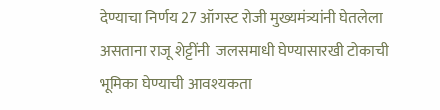देण्याचा निर्णय 27 ऑगस्ट रोजी मुख्यमंत्र्यांनी घेतलेला असताना राजू शेट्टींनी  जलसमाधी घेण्यासारखी टोकाची भूमिका घेण्याची आवश्यकता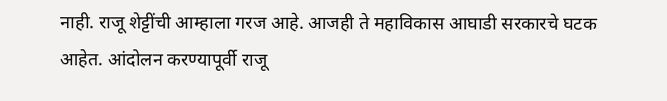नाही. राजू शेट्टींची आम्हाला गरज आहे. आजही ते महाविकास आघाडी सरकारचे घटक आहेत. आंदोलन करण्यापूर्वी राजू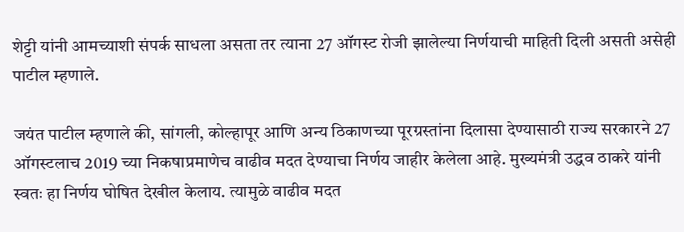शेट्टी यांनी आमच्याशी संपर्क साधला असता तर त्याना 27 ऑगस्ट रोजी झालेल्या निर्णयाची माहिती दिली असती असेही पाटील म्हणाले.

जयंत पाटील म्हणाले की, सांगली, कोल्हापूर आणि अन्य ठिकाणच्या पूरग्रस्तांना दिलासा देण्यासाठी राज्य सरकारने 27 ऑगस्टलाच 2019 च्या निकषाप्रमाणेच वाढीव मदत देण्याचा निर्णय जाहीर केलेला आहे. मुख्यमंत्री उद्धव ठाकरे यांनी स्वतः हा निर्णय घोषित देखील केलाय. त्यामुळे वाढीव मदत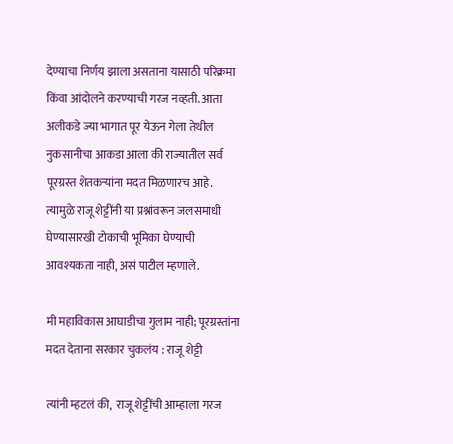देण्याचा निर्णय झाला असताना यासाठी परिक्रमा किंवा आंदोलने करण्याची गरज नव्हती. आता अलीकडे ज्या भागात पूर येऊन गेला तेथील नुकसानीचा आकडा आला की राज्यातील सर्व पूरग्रस्त शेतकऱ्यांना मदत मिळणारच आहे.  त्यामुळे राजू शेट्टींनी या प्रश्नांवरून जलसमाधी घेण्यासारखी टोकाची भूमिका घेण्याची आवश्यकता नाही, असं पाटील म्हणाले.

मी महाविकास आघाडीचा गुलाम नाही; पूरग्रस्तांना मदत देताना सरकार चुकलंय : राजू शेट्टी

त्यांनी म्हटलं की,  राजू शेट्टींची आम्हाला गरज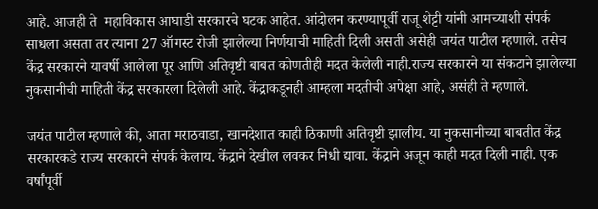आहे. आजही ते  महाविकास आघाडी सरकारचे घटक आहेत. आंदोलन करण्यापूर्वी राजू शेट्टी यांनी आमच्याशी संपर्क साधला असता तर त्याना 27 ऑगस्ट रोजी झालेल्या निर्णयाची माहिती दिली असती असेही जयंत पाटील म्हणाले. तसेच केंद्र सरकारने यावर्षी आलेला पूर आणि अतिवृष्टी बाबत कोणतीही मदत केलेली नाही.राज्य सरकारने या संकटाने झालेल्या नुकसानीची माहिती केंद्र सरकारला दिलेली आहे. केंद्राकडूनही आम्हला मदतीची अपेक्षा आहे, असंही ते म्हणाले.

जयंत पाटील म्हणाले की, आता मराठवाडा, खानदेशात काही ठिकाणी अतिवृष्टी झालीय. या नुकसानीच्या बाबतीत केंद्र सरकारकडे राज्य सरकारने संपर्क केलाय. केंद्राने देखील लवकर निधी द्यावा. केंद्राने अजून काही मदत दिली नाही. एक वर्षांपूर्वी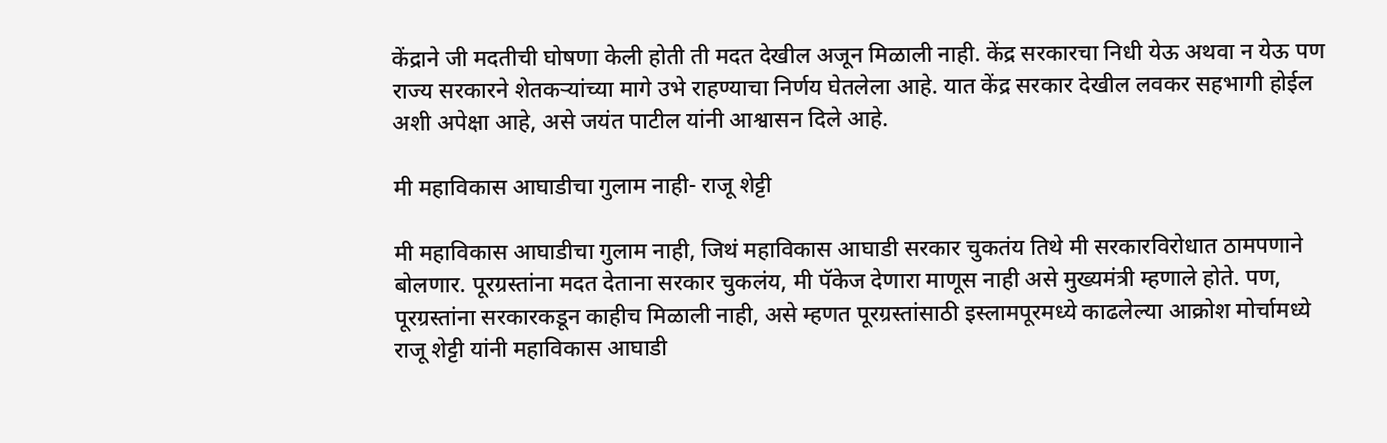केंद्राने जी मदतीची घोषणा केली होती ती मदत देखील अजून मिळाली नाही. केंद्र सरकारचा निधी येऊ अथवा न येऊ पण राज्य सरकारने शेतकऱ्यांच्या मागे उभे राहण्याचा निर्णय घेतलेला आहे. यात केंद्र सरकार देखील लवकर सहभागी होईल अशी अपेक्षा आहे, असे जयंत पाटील यांनी आश्वासन दिले आहे.

मी महाविकास आघाडीचा गुलाम नाही- राजू शेट्टी

मी महाविकास आघाडीचा गुलाम नाही, जिथं महाविकास आघाडी सरकार चुकतंय तिथे मी सरकारविरोधात ठामपणाने बोलणार. पूरग्रस्तांना मदत देताना सरकार चुकलंय, मी पॅकेज देणारा माणूस नाही असे मुख्यमंत्री म्हणाले होते. पण, पूरग्रस्तांना सरकारकडून काहीच मिळाली नाही, असे म्हणत पूरग्रस्तांसाठी इस्लामपूरमध्ये काढलेल्या आक्रोश मोर्चामध्ये राजू शेट्टी यांनी महाविकास आघाडी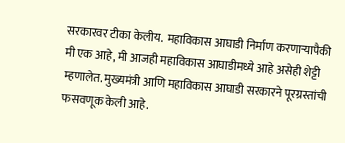सरकारवर टीका केलीय.  महाविकास आघाडी निर्माण करणाऱ्यापैकी मी एक आहे, मी आजही महाविकास आघाडीमध्ये आहे असेही शेट्टी म्हणालेत. मुख्यमंत्री आणि महाविकास आघाडी सरकारने पूरग्रस्तांची फसवणूक केली आहे.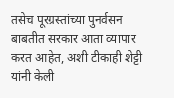तसेच पूरग्रस्तांच्या पुनर्वसन बाबतीत सरकार आता व्यापार करत आहेत, अशी टीकाही शेट्टी यांनी केली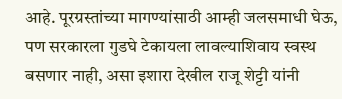आहे. पूरग्रस्तांच्या मागण्यांसाठी आम्ही जलसमाधी घेऊ, पण सरकारला गुडघे टेकायला लावल्याशिवाय स्वस्थ बसणार नाही, असा इशारा देखील राजू शेट्टी यांनी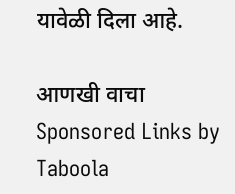यावेळी दिला आहे.

आणखी वाचा
Sponsored Links by Taboola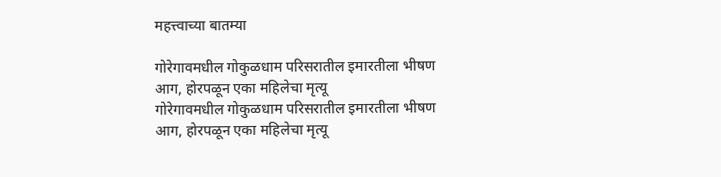महत्त्वाच्या बातम्या

गोरेगावमधील गोकुळधाम परिसरातील इमारतीला भीषण आग, होरपळून एका महिलेचा मृत्यू
गोरेगावमधील गोकुळधाम परिसरातील इमारतीला भीषण आग, होरपळून एका महिलेचा मृत्यू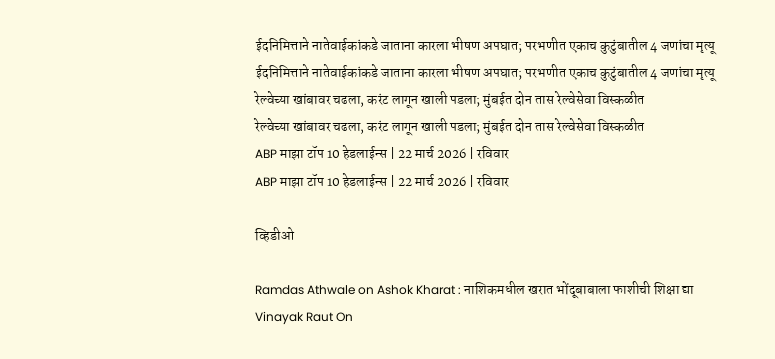ईदनिमित्ताने नातेवाईकांकडे जाताना कारला भीषण अपघात; परभणीत एकाच कुटुंबातील 4 जणांचा मृत्यू
ईदनिमित्ताने नातेवाईकांकडे जाताना कारला भीषण अपघात; परभणीत एकाच कुटुंबातील 4 जणांचा मृत्यू
रेल्वेच्या खांबावर चढला, करंट लागून खाली पडला; मुंबईत दोन तास रेल्वेसेवा विस्कळीत
रेल्वेच्या खांबावर चढला, करंट लागून खाली पडला; मुंबईत दोन तास रेल्वेसेवा विस्कळीत
ABP माझा टॉप 10 हेडलाईन्स | 22 मार्च 2026 | रविवार
ABP माझा टॉप 10 हेडलाईन्स | 22 मार्च 2026 | रविवार

व्हिडीओ

Ramdas Athwale on Ashok Kharat : नाशिकमधील खरात भोंदूबाबाला फाशीची शिक्षा द्या
Vinayak Raut On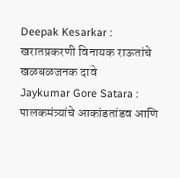Deepak Kesarkar : खरातप्रकरणी विनायक राऊतांचे खळबळजनक दावे
Jaykumar Gore Satara : पालकमंत्र्यांचे आकांडतांडव आणि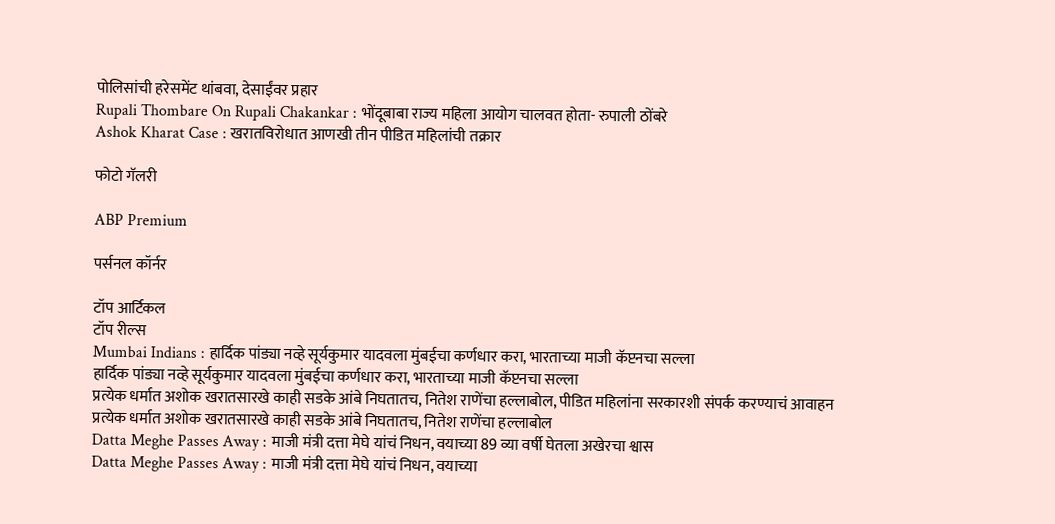पोलिसांची हरेसमेंट थांबवा, देसाईंवर प्रहार
Rupali Thombare On Rupali Chakankar : भोंदूबाबा राज्य महिला आयोग चालवत होता- रुपाली ठोंबरे
Ashok Kharat Case : खरातविरोधात आणखी तीन पीडित महिलांची तक्रार

फोटो गॅलरी

ABP Premium

पर्सनल कॉर्नर

टॉप आर्टिकल
टॉप रील्स
Mumbai Indians : हार्दिक पांड्या नव्हे सूर्यकुमार यादवला मुंबईचा कर्णधार करा, भारताच्या माजी कॅप्टनचा सल्ला
हार्दिक पांड्या नव्हे सूर्यकुमार यादवला मुंबईचा कर्णधार करा, भारताच्या माजी कॅप्टनचा सल्ला
प्रत्येक धर्मात अशोक खरातसारखे काही सडके आंबे निघतातच, नितेश राणेंचा हल्लाबोल, पीडित महिलांना सरकारशी संपर्क करण्याचं आवाहन
प्रत्येक धर्मात अशोक खरातसारखे काही सडके आंबे निघतातच, नितेश राणेंचा हल्लाबोल
Datta Meghe Passes Away : माजी मंत्री दत्ता मेघे यांचं निधन, वयाच्या 89 व्या वर्षी घेतला अखेरचा श्वास
Datta Meghe Passes Away : माजी मंत्री दत्ता मेघे यांचं निधन, वयाच्या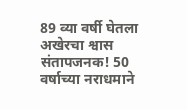89 व्या वर्षी घेतला अखेरचा श्वास
संतापजनक! 50 वर्षाच्या नराधमाने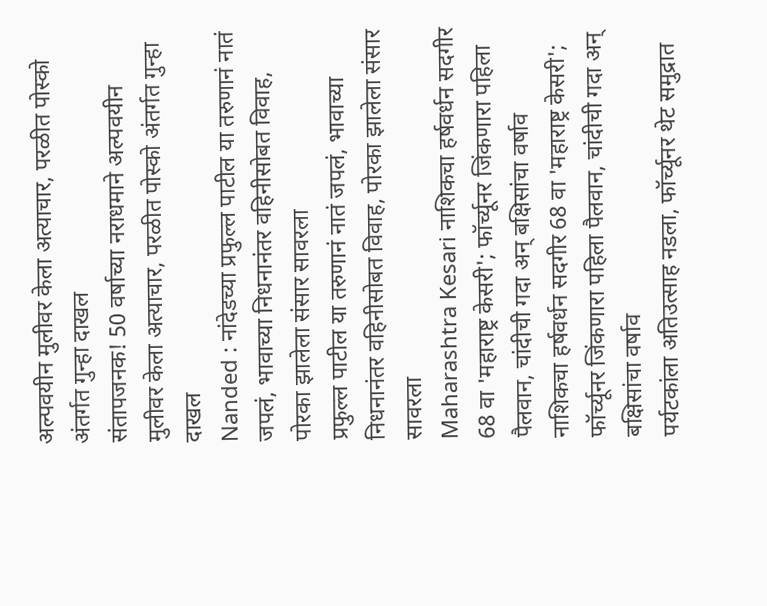अल्पवयीन मुलीवर केला अत्याचार, परळीत पोस्को अंतर्गत गुन्हा दाखल
संतापजनक! 50 वर्षाच्या नराधमाने अल्पवयीन मुलीवर केला अत्याचार, परळीत पोस्को अंतर्गत गुन्हा दाखल
Nanded : नांदेडच्या प्रफुल्ल पाटील या तरुणानं नातं जपलं, भावाच्या निधनानंतर वहिनीसोबत विवाह, पोरका झालेला संसार सावरला
प्रफुल्ल पाटील या तरुणानं नातं जपलं, भावाच्या निधनानंतर वहिनीसोबत विवाह, पोरका झालेला संसार सावरला
Maharashtra Kesari नाशिकचा हर्षवर्धन सदगीर 68 वा 'महाराष्ट्र केसरी'; फॉर्च्यूनर जिंकणारा पहिला पैलवान, चांदीची गदा अन् बक्षिसांचा वर्षाव
नाशिकचा हर्षवर्धन सदगीर 68 वा 'महाराष्ट्र केसरी'; फॉर्च्यूनर जिंकणारा पहिला पैलवान, चांदीची गदा अन् बक्षिसांचा वर्षाव
पर्यटकांला अतिउत्साह नडला, फॉर्च्यूनर थेट समुद्रात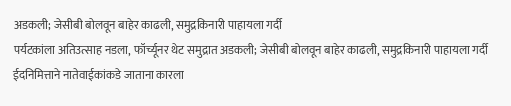अडकली; जेसीबी बोलवून बाहेर काढली, समुद्रकिनारी पाहायला गर्दी
पर्यटकांला अतिउत्साह नडला, फॉर्च्यूनर थेट समुद्रात अडकली; जेसीबी बोलवून बाहेर काढली, समुद्रकिनारी पाहायला गर्दी
ईदनिमित्ताने नातेवाईकांकडे जाताना कारला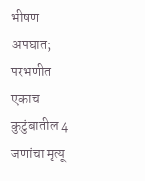भीषण अपघात; परभणीत एकाच कुटुंबातील 4 जणांचा मृत्यू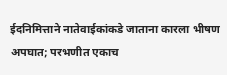ईदनिमित्ताने नातेवाईकांकडे जाताना कारला भीषण अपघात; परभणीत एकाच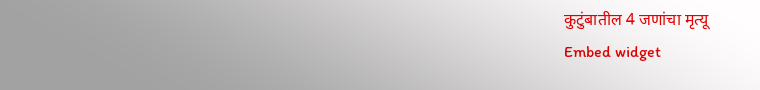कुटुंबातील 4 जणांचा मृत्यू
Embed widget